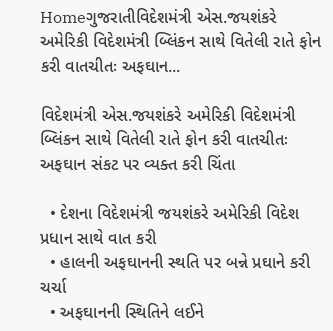Homeગુજરાતીવિદેશમંત્રી એસ.જયશંકરે અમેરિકી વિદેશમંત્રી બ્લિંકન સાથે વિતેલી રાતે ફોન કરી વાતચીતઃ અફઘાન...

વિદેશમંત્રી એસ.જયશંકરે અમેરિકી વિદેશમંત્રી બ્લિંકન સાથે વિતેલી રાતે ફોન કરી વાતચીતઃ અફઘાન સંકટ પર વ્યક્ત કરી ચિંતા

  • દેશના વિદેશમંત્રી જયશંકરે અમેરિકી વિદેશ પ્રધાન સાથે વાત કરી
  • હાલની અફઘાનની સ્થતિ પર બન્ને પ્રઘાને કરી ચર્ચા
  • અફઘાનની સ્થિતિને લઈને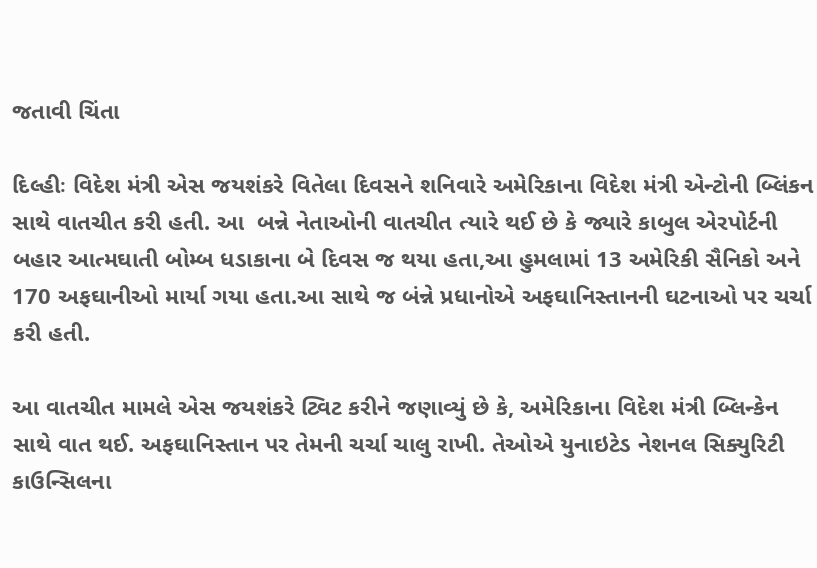જતાવી ચિંતા

દિલ્હીઃ વિદેશ મંત્રી એસ જયશંકરે વિતેલા દિવસને શનિવારે અમેરિકાના વિદેશ મંત્રી એન્ટોની બ્લિંકન સાથે વાતચીત કરી હતી. આ  બન્ને નેતાઓની વાતચીત ત્યારે થઈ છે કે જ્યારે કાબુલ એરપોર્ટની બહાર આત્મઘાતી બોમ્બ ધડાકાના બે દિવસ જ થયા હતા,આ હુમલામાં 13 અમેરિકી સૈનિકો અને 170 અફઘાનીઓ માર્યા ગયા હતા.આ સાથે જ બંન્ને પ્રધાનોએ અફઘાનિસ્તાનની ઘટનાઓ પર ચર્ચા કરી હતી.

આ વાતચીત મામલે એસ જયશંકરે ટ્વિટ કરીને જણાવ્યું છે કે, અમેરિકાના વિદેશ મંત્રી બ્લિન્કેન સાથે વાત થઈ. અફઘાનિસ્તાન પર તેમની ચર્ચા ચાલુ રાખી. તેઓએ યુનાઇટેડ નેશનલ સિક્યુરિટી કાઉન્સિલના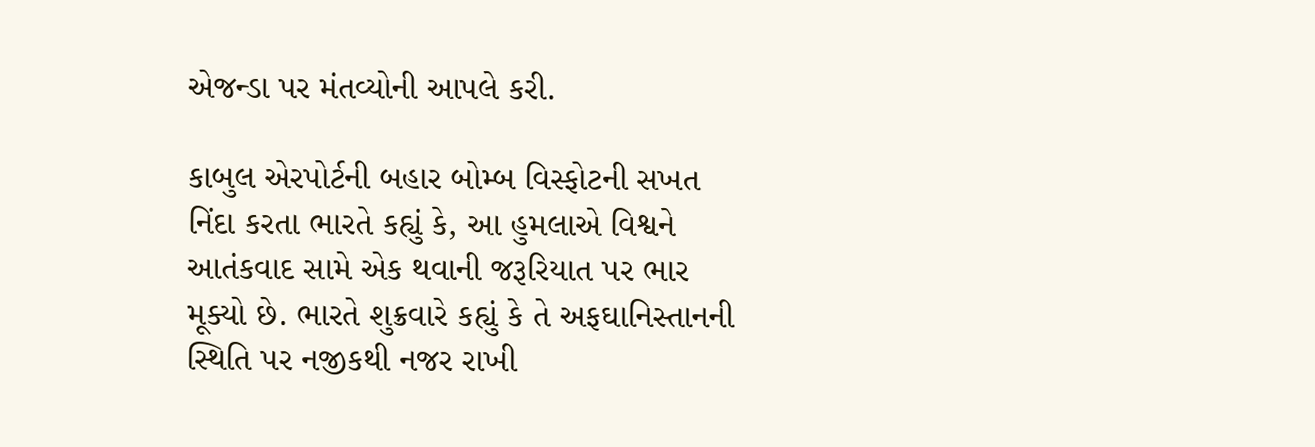એજન્ડા પર મંતવ્યોની આપલે કરી.

કાબુલ એરપોર્ટની બહાર બોમ્બ વિસ્ફોટની સખત નિંદા કરતા ભારતે કહ્યું કે, આ હુમલાએ વિશ્વને આતંકવાદ સામે એક થવાની જરૂરિયાત પર ભાર મૂક્યો છે. ભારતે શુક્રવારે કહ્યું કે તે અફઘાનિસ્તાનની સ્થિતિ પર નજીકથી નજર રાખી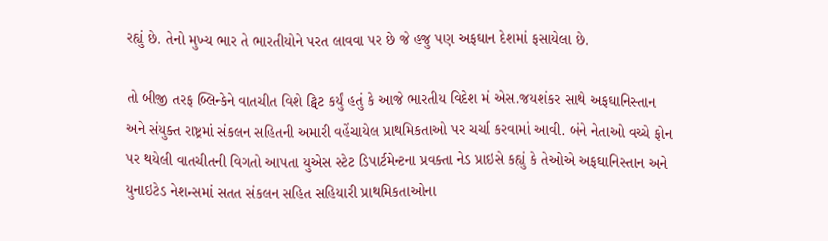રહ્યું છે. તેનો મુખ્ય ભાર તે ભારતીયોને પરત લાવવા પર છે જે હજુ પણ અફઘાન દેશમાં ફસાયેલા છે.

તો બીજી તરફ બ્લિન્કેને વાતચીત વિશે ટ્વિટ કર્યું હતું કે આજે ભારતીય વિદેશ મં એસ.જયશંકર સાથે અફઘાનિસ્તાન અને સંયુક્ત રાષ્ટ્રમાં સંકલન સહિતની અમારી વહેંચાયેલ પ્રાથમિકતાઓ પર ચર્ચા કરવામાં આવી. બંને નેતાઓ વચ્ચે ફોન પર થયેલી વાતચીતની વિગતો આપતા યુએસ સ્ટેટ ડિપાર્ટમેન્ટના પ્રવક્તા નેડ પ્રાઇસે કહ્યું કે તેઓએ અફઘાનિસ્તાન અને યુનાઇટેડ નેશન્સમાં સતત સંકલન સહિત સહિયારી પ્રાથમિકતાઓના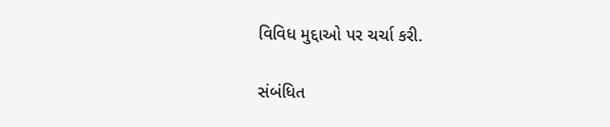વિવિધ મુદ્દાઓ પર ચર્ચા કરી.

સંબંધિત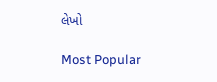લેખો

Most Popular